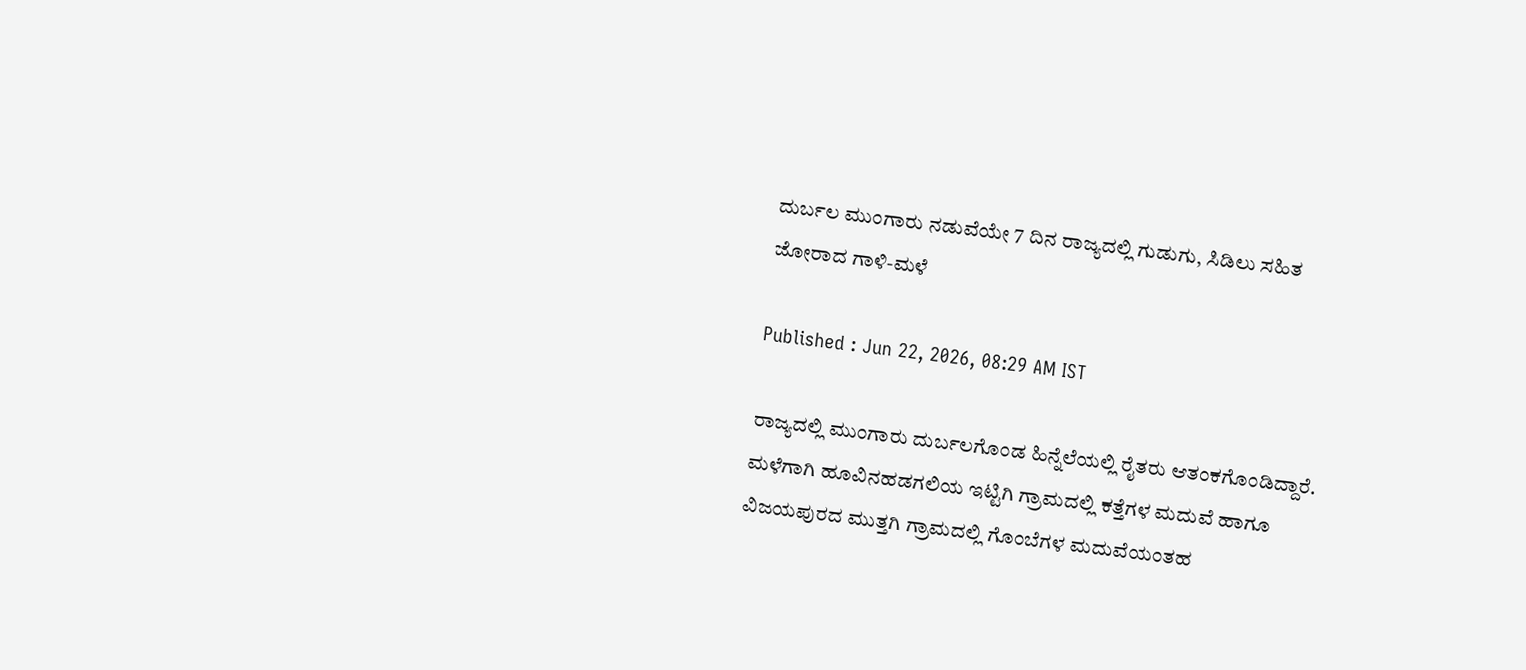ದುರ್ಬಲ ಮುಂಗಾರು ನಡುವೆಯೇ 7 ದಿನ ರಾಜ್ಯದಲ್ಲಿ ಗುಡುಗು, ಸಿಡಿಲು ಸಹಿತ ಜೋರಾದ ಗಾಳಿ-ಮಳೆ

Published : Jun 22, 2026, 08:29 AM IST

ರಾಜ್ಯದಲ್ಲಿ ಮುಂಗಾರು ದುರ್ಬಲಗೊಂಡ ಹಿನ್ನೆಲೆಯಲ್ಲಿ ರೈತರು ಆತಂಕಗೊಂಡಿದ್ದಾರೆ. ಮಳೆಗಾಗಿ ಹೂವಿನಹಡಗಲಿಯ ಇಟ್ಟಿಗಿ ಗ್ರಾಮದಲ್ಲಿ ಕತ್ತೆಗಳ ಮದುವೆ ಹಾಗೂ ವಿಜಯಪುರದ ಮುತ್ತಗಿ ಗ್ರಾಮದಲ್ಲಿ ಗೊಂಬೆಗಳ ಮದುವೆಯಂತಹ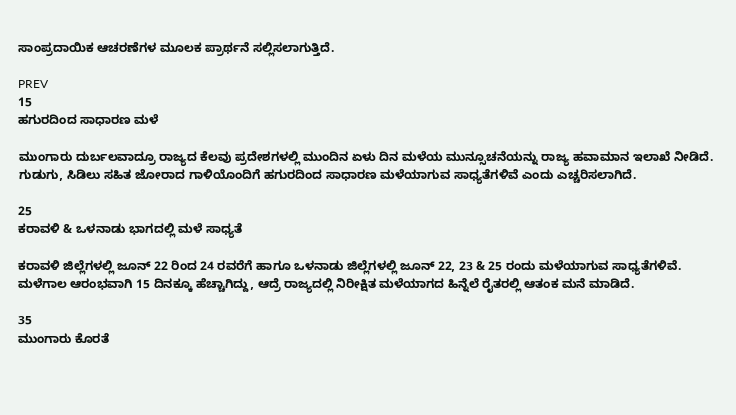ಸಾಂಪ್ರದಾಯಿಕ ಆಚರಣೆಗಳ ಮೂಲಕ ಪ್ರಾರ್ಥನೆ ಸಲ್ಲಿಸಲಾಗುತ್ತಿದೆ.

PREV
15
ಹಗುರದಿಂದ ಸಾಧಾರಣ ಮಳೆ

ಮುಂಗಾರು ದುರ್ಬಲವಾದ್ರೂ ರಾಜ್ಯದ ಕೆಲವು ಪ್ರದೇಶಗಳಲ್ಲಿ ಮುಂದಿನ ಏಳು ದಿನ ಮಳೆಯ ಮುನ್ಸೂಚನೆಯನ್ನು ರಾಜ್ಯ ಹವಾಮಾನ ಇಲಾಖೆ ನೀಡಿದೆ. ಗುಡುಗು, ಸಿಡಿಲು ಸಹಿತ ಜೋರಾದ ಗಾಳಿಯೊಂದಿಗೆ ಹಗುರದಿಂದ ಸಾಧಾರಣ ಮಳೆಯಾಗುವ ಸಾಧ್ಯತೆಗಳಿವೆ ಎಂದು ಎಚ್ಚರಿಸಲಾಗಿದೆ.

25
ಕರಾವಳಿ & ಒಳನಾಡು ಭಾಗದಲ್ಲಿ ಮಳೆ ಸಾಧ್ಯತೆ

ಕರಾವಳಿ ಜಿಲ್ಲೆಗಳಲ್ಲಿ ಜೂನ್ 22 ರಿಂದ 24 ರವರೆಗೆ ಹಾಗೂ ಒಳನಾಡು ಜಿಲ್ಲೆಗಳಲ್ಲಿ ಜೂನ್ 22, 23 & 25 ರಂದು ಮಳೆಯಾಗುವ ಸಾಧ್ಯತೆಗಳಿವೆ. ಮಳೆಗಾಲ ಆರಂಭವಾಗಿ 15 ದಿನಕ್ಕೂ ಹೆಚ್ಚಾಗಿದ್ದು, ಆದ್ರೆ ರಾಜ್ಯದಲ್ಲಿ ನಿರೀಕ್ಷಿತ ಮಳೆಯಾಗದ ಹಿನ್ನೆಲೆ ರೈತರಲ್ಲಿ ಆತಂಕ ಮನೆ ಮಾಡಿದೆ.

35
ಮುಂಗಾರು ಕೊರತೆ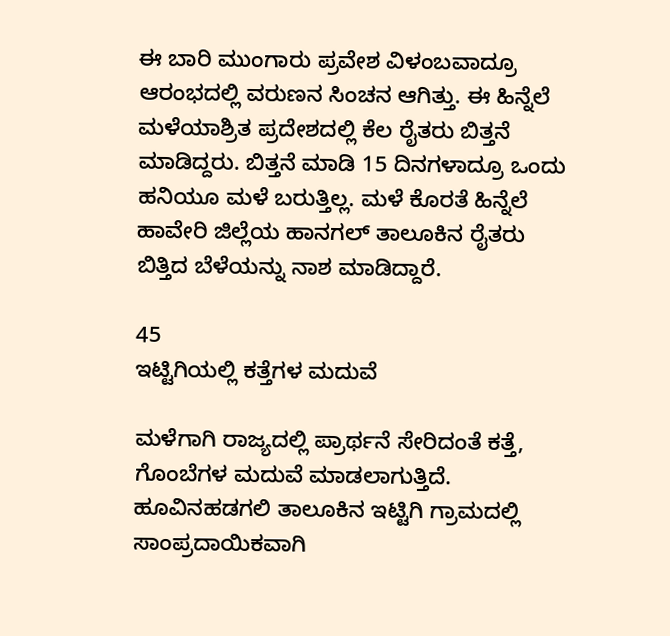ಈ ಬಾರಿ ಮುಂಗಾರು ಪ್ರವೇಶ ವಿಳಂಬವಾದ್ರೂ ಆರಂಭದಲ್ಲಿ ವರುಣನ ಸಿಂಚನ ಆಗಿತ್ತು. ಈ ಹಿನ್ನೆಲೆ ಮಳೆಯಾಶ್ರಿತ ಪ್ರದೇಶದಲ್ಲಿ ಕೆಲ ರೈತರು ಬಿತ್ತನೆ ಮಾಡಿದ್ದರು. ಬಿತ್ತನೆ ಮಾಡಿ 15 ದಿನಗಳಾದ್ರೂ ಒಂದು ಹನಿಯೂ ಮಳೆ ಬರುತ್ತಿಲ್ಲ. ಮಳೆ ಕೊರತೆ ಹಿನ್ನೆಲೆ ಹಾವೇರಿ ಜಿಲ್ಲೆಯ ಹಾನಗಲ್ ತಾಲೂಕಿನ ರೈತರು ಬಿತ್ತಿದ ಬೆಳೆಯನ್ನು ನಾಶ ಮಾಡಿದ್ದಾರೆ.

45
ಇಟ್ಟಿಗಿಯಲ್ಲಿ ಕತ್ತೆಗಳ ಮದುವೆ

ಮಳೆಗಾಗಿ ರಾಜ್ಯದಲ್ಲಿ ಪ್ರಾರ್ಥನೆ ಸೇರಿದಂತೆ ಕತ್ತೆ, ಗೊಂಬೆಗಳ ಮದುವೆ ಮಾಡಲಾಗುತ್ತಿದೆ. ಹೂವಿನಹಡಗಲಿ ತಾಲೂಕಿನ ಇಟ್ಟಿಗಿ ಗ್ರಾಮದಲ್ಲಿ ಸಾಂಪ್ರದಾಯಿಕವಾಗಿ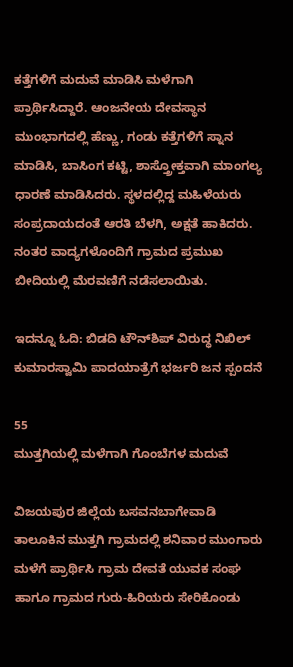ಕತ್ತೆಗಳಿಗೆ ಮದುವೆ ಮಾಡಿಸಿ ಮಳೆಗಾಗಿ ಪ್ರಾರ್ಥಿಸಿದ್ದಾರೆ. ಆಂಜನೇಯ ದೇವಸ್ಥಾನ ಮುಂಭಾಗದಲ್ಲಿ ಹೆಣ್ಣು, ಗಂಡು ಕತ್ತೆಗಳಿಗೆ ಸ್ನಾನ ಮಾಡಿಸಿ, ಬಾಸಿಂಗ ಕಟ್ಟಿ, ಶಾಸ್ತ್ರೋಕ್ತವಾಗಿ ಮಾಂಗಲ್ಯ ಧಾರಣೆ ಮಾಡಿಸಿದರು. ಸ್ಥಳದಲ್ಲಿದ್ದ ಮಹಿಳೆಯರು ಸಂಪ್ರದಾಯದಂತೆ ಆರತಿ ಬೆಳಗಿ, ಅಕ್ಷತೆ ಹಾಕಿದರು. ನಂತರ ವಾದ್ಯಗಳೊಂದಿಗೆ ಗ್ರಾಮದ ಪ್ರಮುಖ ಬೀದಿಯಲ್ಲಿ ಮೆರವಣಿಗೆ ನಡೆಸಲಾಯಿತು.

ಇದನ್ನೂ ಓದಿ: ಬಿಡದಿ ಟೌನ್‌ಶಿಪ್‌ ವಿರುದ್ಧ ನಿಖಿಲ್‌ ಕುಮಾರಸ್ವಾಮಿ ಪಾದಯಾತ್ರೆಗೆ ಭರ್ಜರಿ ಜನ ಸ್ಪಂದನೆ

55
ಮುತ್ತಗಿಯಲ್ಲಿ ಮಳೆಗಾಗಿ ಗೊಂಬೆಗಳ ಮದುವೆ

ವಿಜಯಪುರ ಜಿಲ್ಲೆಯ ಬಸವನಬಾಗೇವಾಡಿ ತಾಲೂಕಿನ ಮುತ್ತಗಿ ಗ್ರಾಮದಲ್ಲಿ ಶನಿವಾರ ಮುಂಗಾರು ಮಳೆಗೆ ಪ್ರಾರ್ಥಿಸಿ ಗ್ರಾಮ ದೇವತೆ ಯುವಕ ಸಂಘ ಹಾಗೂ ಗ್ರಾಮದ ಗುರು-ಹಿರಿಯರು ಸೇರಿಕೊಂಡು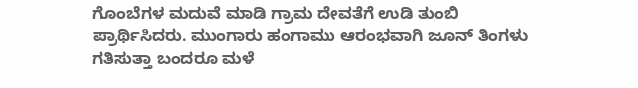ಗೊಂಬೆಗಳ ಮದುವೆ ಮಾಡಿ ಗ್ರಾಮ ದೇವತೆಗೆ ಉಡಿ ತುಂಬಿ ಪ್ರಾರ್ಥಿಸಿದರು. ಮುಂಗಾರು ಹಂಗಾಮು ಆರಂಭವಾಗಿ ಜೂನ್ ತಿಂಗಳು ಗತಿಸುತ್ತಾ ಬಂದರೂ ಮಳೆ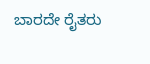ಬಾರದೇ ರೈತರು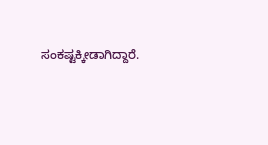ಸಂಕಷ್ಟಕ್ಕೀಡಾಗಿದ್ದಾರೆ.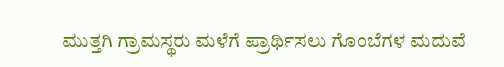ಮುತ್ತಗಿ ಗ್ರಾಮಸ್ಥರು ಮಳೆಗೆ ಪ್ರಾರ್ಥಿಸಲು ಗೊಂಬೆಗಳ ಮದುವೆ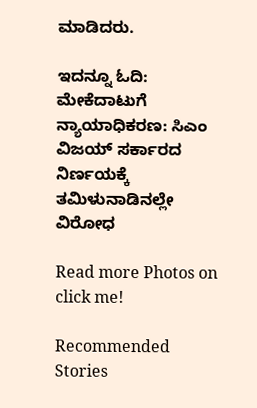ಮಾಡಿದರು.

ಇದನ್ನೂ ಓದಿ: ಮೇಕೆದಾಟುಗೆ ನ್ಯಾಯಾಧಿಕರಣ: ಸಿಎಂ ವಿಜಯ್ ಸರ್ಕಾರದ ನಿರ್ಣಯಕ್ಕೆ ತಮಿಳುನಾಡಿನಲ್ಲೇ ವಿರೋಧ

Read more Photos on
click me!

Recommended Stories